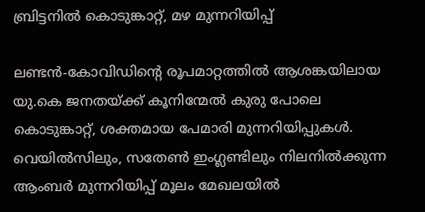ബ്രിട്ടനില്‍ കൊടുങ്കാറ്റ്, മഴ മുന്നറിയിപ്പ്

ലണ്ടന്‍-കോവിഡിന്റെ രൂപമാറ്റത്തില്‍ ആശങ്കയിലായ യു.കെ ജനതയ്ക്ക് കൂനിന്മേല്‍ കുരു പോലെ കൊടുങ്കാറ്റ്, ശക്തമായ പേമാരി മുന്നറിയിപ്പുകള്‍. വെയില്‍സിലും, സതേണ്‍ ഇംഗ്ലണ്ടിലും നിലനില്‍ക്കുന്ന ആംബര്‍ മുന്നറിയിപ്പ് മൂലം മേഖലയില്‍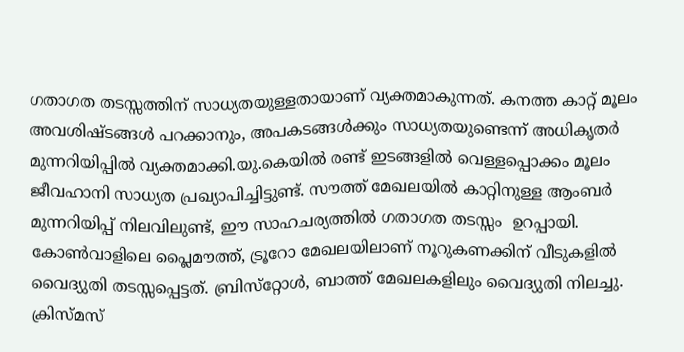ഗതാഗത തടസ്സത്തിന് സാധ്യതയുള്ളതായാണ് വ്യക്തമാകുന്നത്. കനത്ത കാറ്റ് മൂലം അവശിഷ്ടങ്ങള്‍ പറക്കാനും, അപകടങ്ങള്‍ക്കും സാധ്യതയുണ്ടെന്ന് അധികൃതര്‍ മുന്നറിയിപ്പില്‍ വ്യക്തമാക്കി.യു.കെയില്‍ രണ്ട് ഇടങ്ങളില്‍ വെള്ളപ്പൊക്കം മൂലം ജീവഹാനി സാധ്യത പ്രഖ്യാപിച്ചിട്ടുണ്ട്. സൗത്ത് മേഖലയില്‍ കാറ്റിനുള്ള ആംബര്‍ മുന്നറിയിപ്പ് നിലവിലുണ്ട്, ഈ സാഹചര്യത്തില്‍ ഗതാഗത തടസ്സം  ഉറപ്പായി. കോണ്‍വാളിലെ പ്ലൈമൗത്ത്, ട്രൂറോ മേഖലയിലാണ് നൂറുകണക്കിന് വീടുകളില്‍ വൈദ്യുതി തടസ്സപ്പെട്ടത്. ബ്രിസ്‌റ്റോള്‍, ബാത്ത് മേഖലകളിലും വൈദ്യുതി നിലച്ചു.
ക്രിസ്മസ്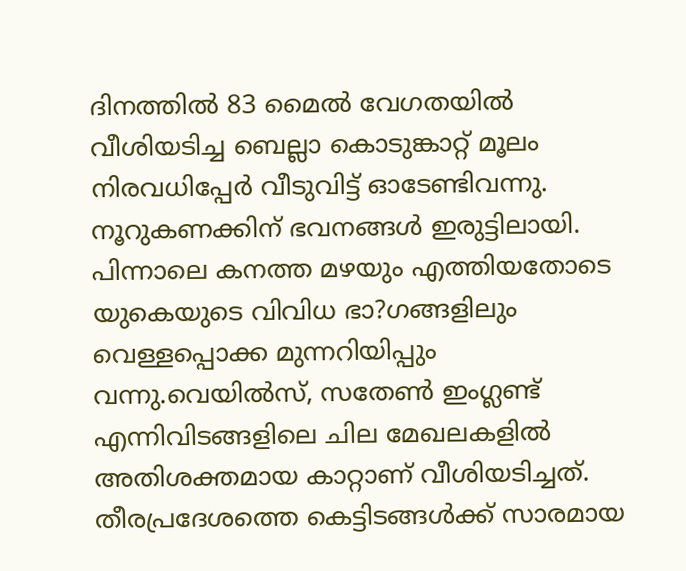ദിനത്തില്‍ 83 മൈല്‍ വേഗതയില്‍ വീശിയടിച്ച ബെല്ലാ കൊടുങ്കാറ്റ് മൂലം നിരവധിപ്പേര്‍ വീടുവിട്ട് ഓടേണ്ടിവന്നു. നൂറുകണക്കിന് ഭവനങ്ങള്‍ ഇരുട്ടിലായി. പിന്നാലെ കനത്ത മഴയും എത്തിയതോടെ യുകെയുടെ വിവിധ ഭാ?ഗങ്ങളിലും വെള്ളപ്പൊക്ക മുന്നറിയിപ്പും വന്നു.വെയില്‍സ്, സതേണ്‍ ഇംഗ്ലണ്ട് എന്നിവിടങ്ങളിലെ ചില മേഖലകളില്‍ അതിശക്തമായ കാറ്റാണ് വീശിയടിച്ചത്. തീരപ്രദേശത്തെ കെട്ടിടങ്ങള്‍ക്ക് സാരമായ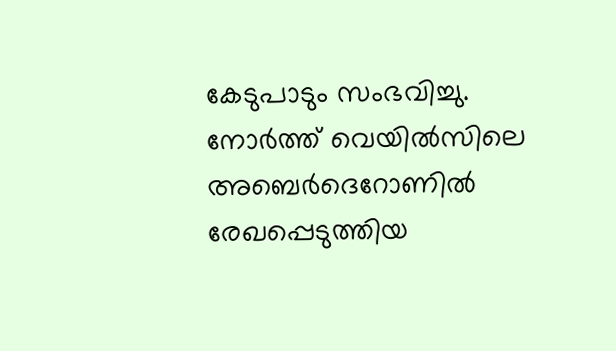കേടുപാടും സംഭവിച്ചു. നോര്‍ത്ത് വെയില്‍സിലെ അബെര്‍ദെറോണില്‍ രേഖപ്പെടുത്തിയ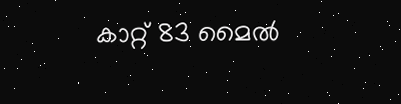കാറ്റ് 83 മൈല്‍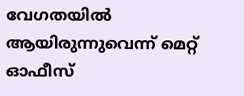വേഗതയില്‍ ആയിരുന്നുവെന്ന് മെറ്റ് ഓഫീസ്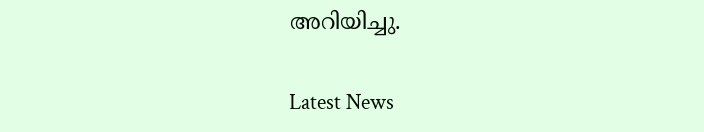അറിയിച്ചു.

Latest News